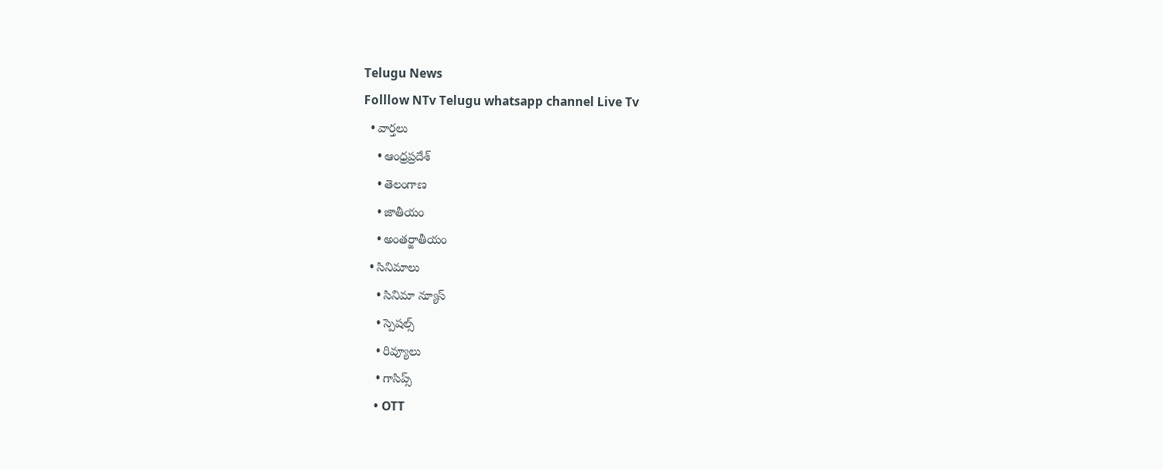Telugu News
Folllow NTv Telugu whatsapp channel Live Tv
  • వార్తలు
    • ఆంధ్రప్రదేశ్
    • తెలంగాణ
    • జాతీయం
    • అంతర్జాతీయం
  • సినిమాలు
    • సినిమా న్యూస్
    • స్పెషల్స్
    • రివ్యూలు
    • గాసిప్స్
    • OTT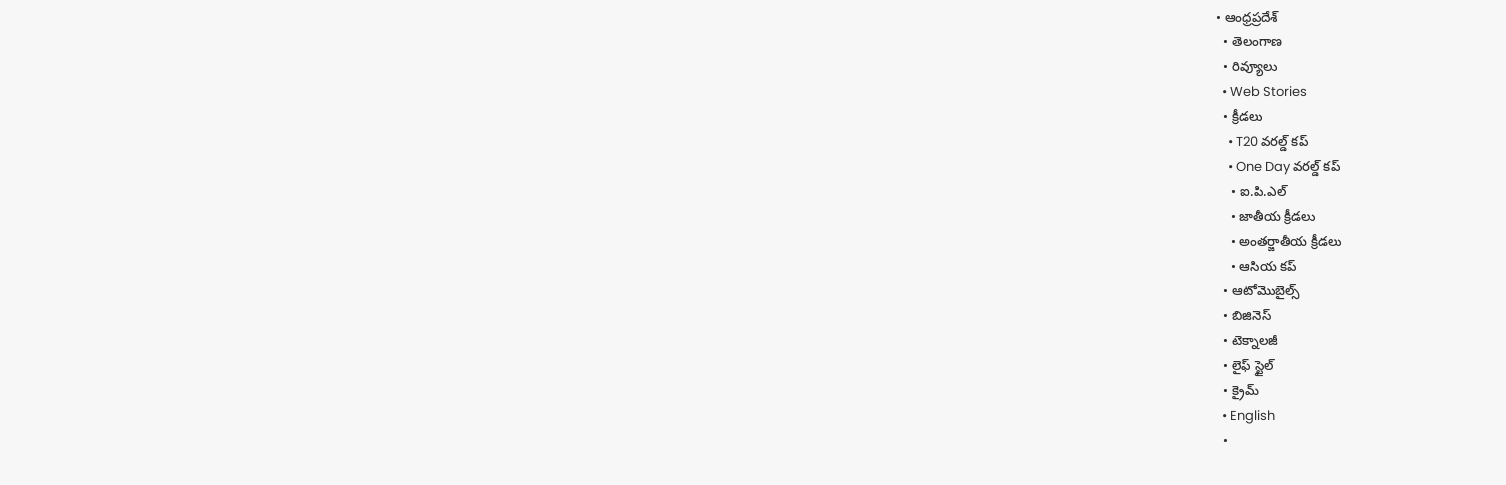• ఆంధ్రప్రదేశ్
  • తెలంగాణ
  • రివ్యూలు
  • Web Stories
  • క్రీడలు
    • T20 వరల్డ్ కప్
    • One Day వరల్డ్ కప్
    • ఐ.పి.ఎల్
    • జాతీయ క్రీడలు
    • అంతర్జాతీయ క్రీడలు
    • ఆసియ కప్
  • ఆటోమొబైల్స్
  • బిజినెస్‌
  • టెక్నాలజీ
  • లైఫ్ స్టైల్
  • క్రైమ్
  • English
  •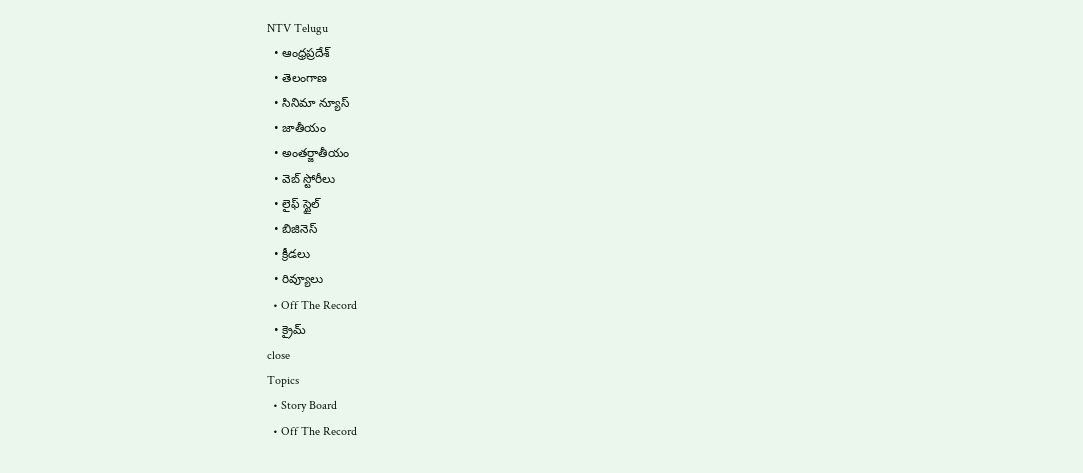NTV Telugu
  • ఆంధ్రప్రదేశ్
  • తెలంగాణ
  • సినిమా న్యూస్
  • జాతీయం
  • అంతర్జాతీయం
  • వెబ్ స్టోరీలు
  • లైఫ్ స్టైల్
  • బిజినెస్‌
  • క్రీడలు
  • రివ్యూలు
  • Off The Record
  • క్రైమ్
close
Topics
  • Story Board
  • Off The Record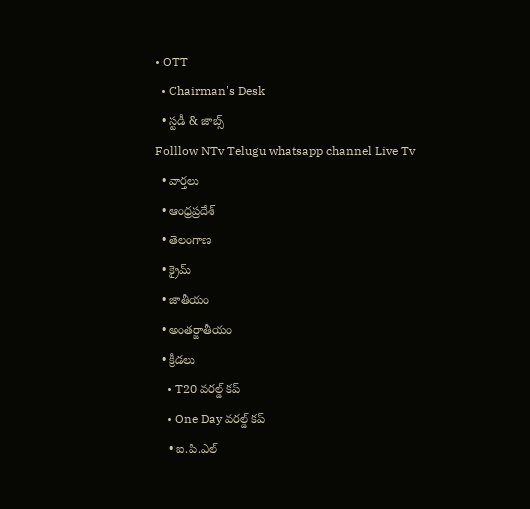• OTT
  • Chairman's Desk
  • స్టడీ & జాబ్స్
Folllow NTv Telugu whatsapp channel Live Tv
  • వార్తలు
  • ఆంధ్రప్రదేశ్
  • తెలంగాణ
  • క్రైమ్
  • జాతీయం
  • అంతర్జాతీయం
  • క్రీడలు
    • T20 వరల్డ్ కప్
    • One Day వరల్డ్ కప్
    • ఐ.పి.ఎల్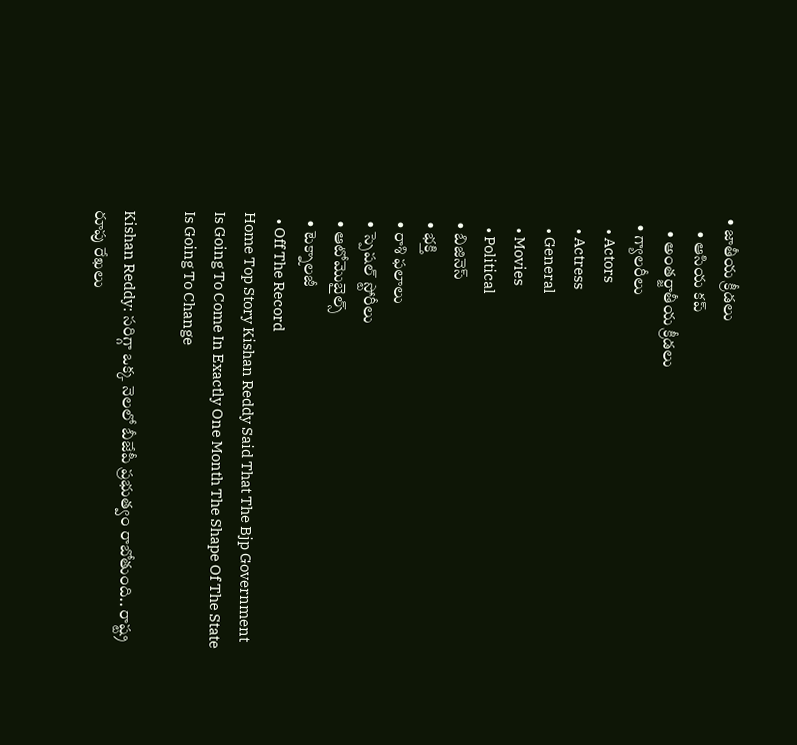• జాతీయ క్రీడలు
    • ఆసియ కప్
    • అంతర్జాతీయ క్రీడలు
  • గ్యాలరీలు
    • Actors
    • Actress
    • General
    • Movies
    • Political
  • బిజినెస్‌
  • భక్తి
  • రాశి ఫలాలు
  • స్పెషల్‌ స్టోరీలు
  • ఆటోమొబైల్స్
  • టెక్నాలజీ
  • Off The Record
Home Top Story Kishan Reddy Said That The Bjp Government Is Going To Come In Exactly One Month The Shape Of The State Is Going To Change

Kishan Reddy: సరిగ్గా ఒక్క నెలలో బీజేపీ ప్రభుత్వం రాబోతుంది.. రాష్ట్ర రూపు రేఖలు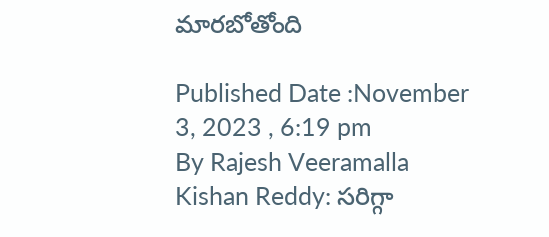మారబోతోంది

Published Date :November 3, 2023 , 6:19 pm
By Rajesh Veeramalla
Kishan Reddy: సరిగ్గా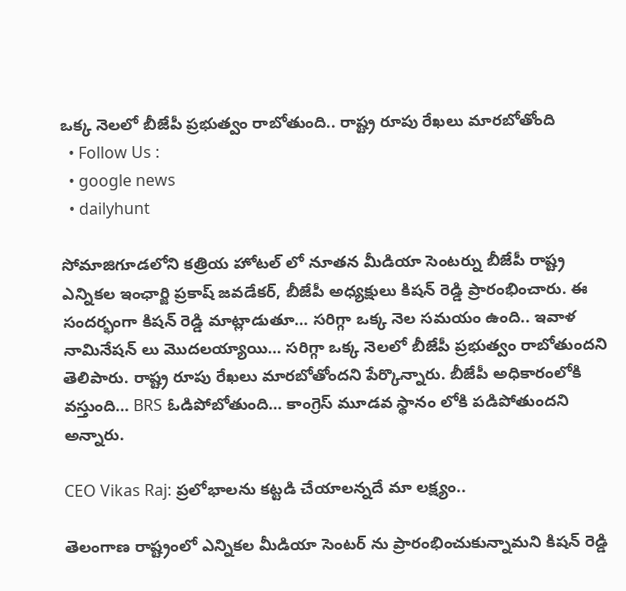ఒక్క నెలలో బీజేపీ ప్రభుత్వం రాబోతుంది.. రాష్ట్ర రూపు రేఖలు మారబోతోంది
  • Follow Us :
  • google news
  • dailyhunt

సోమాజిగూడలోని కత్రియ హోటల్ లో నూతన మీడియా సెంటర్ను బీజేపీ రాష్ట్ర ఎన్నికల ఇంఛార్జి ప్రకాష్ జవడేకర్, బీజేపీ అధ్యక్షులు కిషన్ రెడ్డి ప్రారంభించారు. ఈ సందర్భంగా కిషన్ రెడ్డి మాట్లాడుతూ… సరిగ్గా ఒక్క నెల సమయం ఉంది.. ఇవాళ నామినేషన్ లు మొదలయ్యాయి… సరిగ్గా ఒక్క నెలలో బీజేపీ ప్రభుత్వం రాబోతుందని తెలిపారు. రాష్ట్ర రూపు రేఖలు మారబోతోందని పేర్కొన్నారు. బీజేపీ అధికారంలోకి వస్తుంది… BRS ఓడిపోబోతుంది… కాంగ్రెస్ మూడవ స్థానం లోకి పడిపోతుందని అన్నారు.

CEO Vikas Raj: ప్రలోభాలను కట్టడి చేయాలన్నదే మా లక్ష్యం..

తెలంగాణ రాష్ట్రంలో ఎన్నికల మీడియా సెంటర్ ను ప్రారంభించుకున్నామని కిషన్ రెడ్డి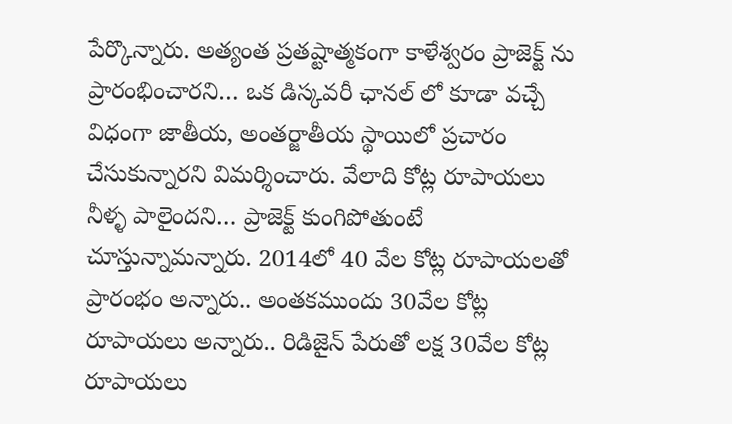పేర్కొన్నారు. అత్యంత ప్రతష్టాత్మకంగా కాళేశ్వరం ప్రాజెక్ట్ ను ప్రారంభించారని… ఒక డిస్కవరీ ఛానల్ లో కూడా వచ్చే విధంగా జాతీయ, అంతర్జాతీయ స్థాయిలో ప్రచారం చేసుకున్నారని విమర్శించారు. వేలాది కోట్ల రూపాయలు నీళ్ళ పాలైందని… ప్రాజెక్ట్ కుంగిపోతుంటే చూస్తున్నామన్నారు. 2014లో 40 వేల కోట్ల రూపాయలతో ప్రారంభం అన్నారు.. అంతకముందు 30వేల కోట్ల రూపాయలు అన్నారు.. రిడిజైన్ పేరుతో లక్ష 30వేల కోట్ల రూపాయలు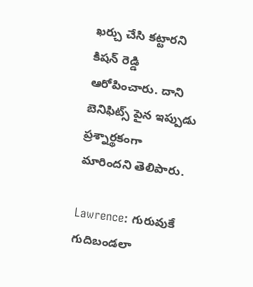ఖర్చు చేసి కట్టారని కిషన్ రెడ్డి ఆరోపించారు. దాని బెనిఫిట్స్ పైన ఇప్పుడు ప్రశ్నార్థకంగా మారిందని తెలిపారు.

Lawrence: గురువుకే గుదిబండలా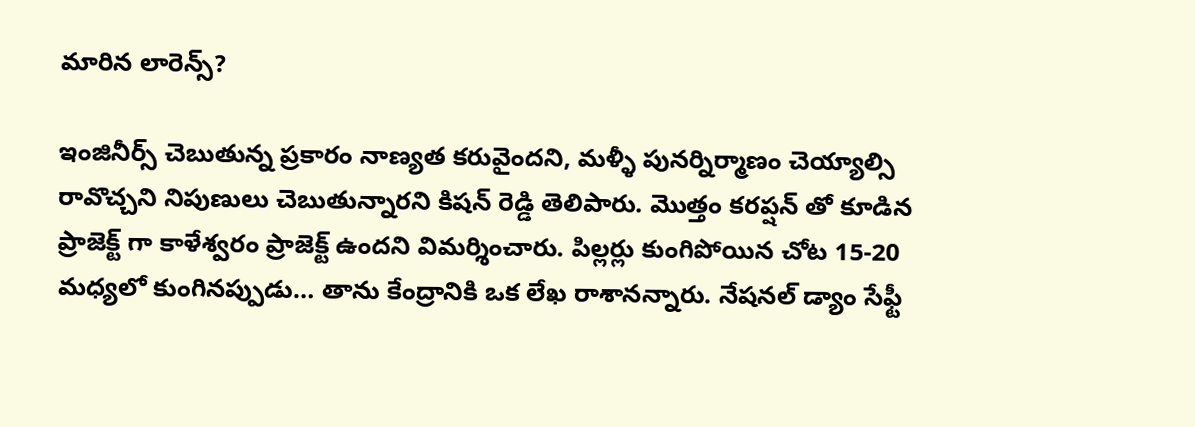మారిన లారెన్స్?

ఇంజినీర్స్ చెబుతున్న ప్రకారం నాణ్యత కరువైందని, మళ్ళీ పునర్నిర్మాణం చెయ్యాల్సి రావొచ్చని నిపుణులు చెబుతున్నారని కిషన్ రెడ్డి తెలిపారు. మొత్తం కరప్షన్ తో కూడిన ప్రాజెక్ట్ గా కాళేశ్వరం ప్రాజెక్ట్ ఉందని విమర్శించారు. పిల్లర్లు కుంగిపోయిన చోట 15-20 మధ్యలో కుంగినప్పుడు… తాను కేంద్రానికి ఒక లేఖ రాశానన్నారు. నేషనల్ డ్యాం సేఫ్టీ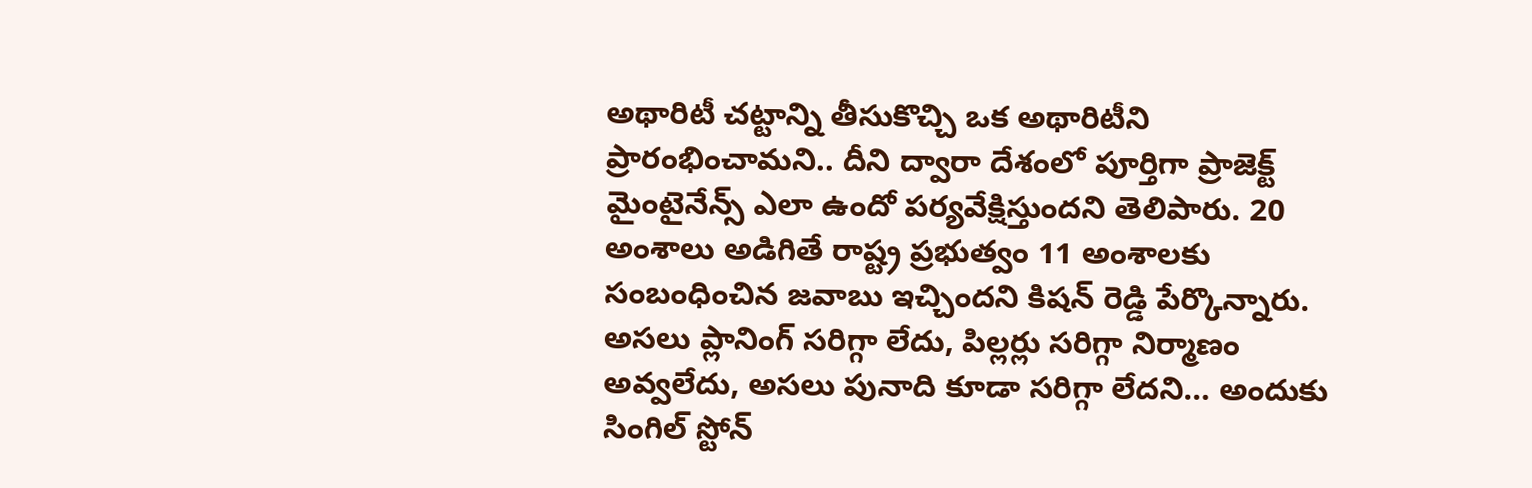అథారిటీ చట్టాన్ని తీసుకొచ్చి ఒక అథారిటీని ప్రారంభించామని.. దీని ద్వారా దేశంలో పూర్తిగా ప్రాజెక్ట్ మైంటైనేన్స్ ఎలా ఉందో పర్యవేక్షిస్తుందని తెలిపారు. 20 అంశాలు అడిగితే రాష్ట్ర ప్రభుత్వం 11 అంశాలకు సంబంధించిన జవాబు ఇచ్చిందని కిషన్ రెడ్డి పేర్కొన్నారు. అసలు ప్లానింగ్ సరిగ్గా లేదు, పిల్లర్లు సరిగ్గా నిర్మాణం అవ్వలేదు, అసలు పునాది కూడా సరిగ్గా లేదని… అందుకు సింగిల్ స్టోన్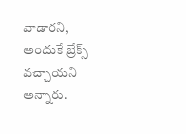వాడారని, అందుకే బ్రేక్స్ వచ్చాయని అన్నారు.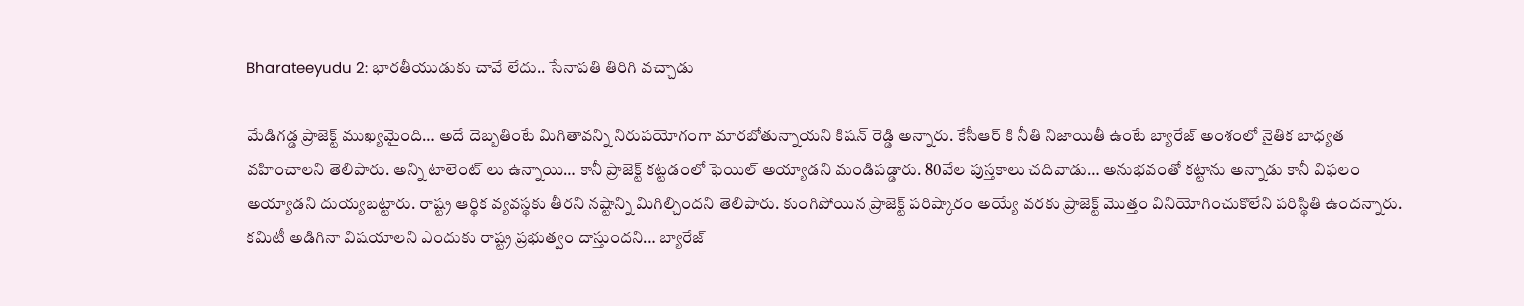Bharateeyudu 2: భారతీయుడుకు చావే లేదు.. సేనాపతి తిరిగి వచ్చాడు

మేడిగడ్డ ప్రాజెక్ట్ ముఖ్యమైంది… అదే దెబ్బతింటే మిగితావన్ని నిరుపయోగంగా మారబోతున్నాయని కిషన్ రెడ్డి అన్నారు. కేసీఆర్ కి నీతి నిజాయితీ ఉంటే బ్యారేజ్ అంశంలో నైతిక బాధ్యత వహించాలని తెలిపారు. అన్ని టాలెంట్ లు ఉన్నాయి… కానీ ప్రాజెక్ట్ కట్టడంలో ఫెయిల్ అయ్యాడని మండిపడ్డారు. 80వేల పుస్తకాలు చదివాడు… అనుభవంతో కట్టాను అన్నాడు కానీ విఫలం అయ్యాడని దుయ్యబట్టారు. రాష్ట్ర ఆర్థిక వ్యవస్థకు తీరని నష్టాన్ని మిగిల్చిందని తెలిపారు. కుంగిపోయిన ప్రాజెక్ట్ పరిష్కారం అయ్యే వరకు ప్రాజెక్ట్ మొత్తం వినియోగించుకొలేని పరిస్థితి ఉందన్నారు. కమిటీ అడిగినా విషయాలని ఎందుకు రాష్ట్ర ప్రభుత్వం దాస్తుందని… బ్యారేజ్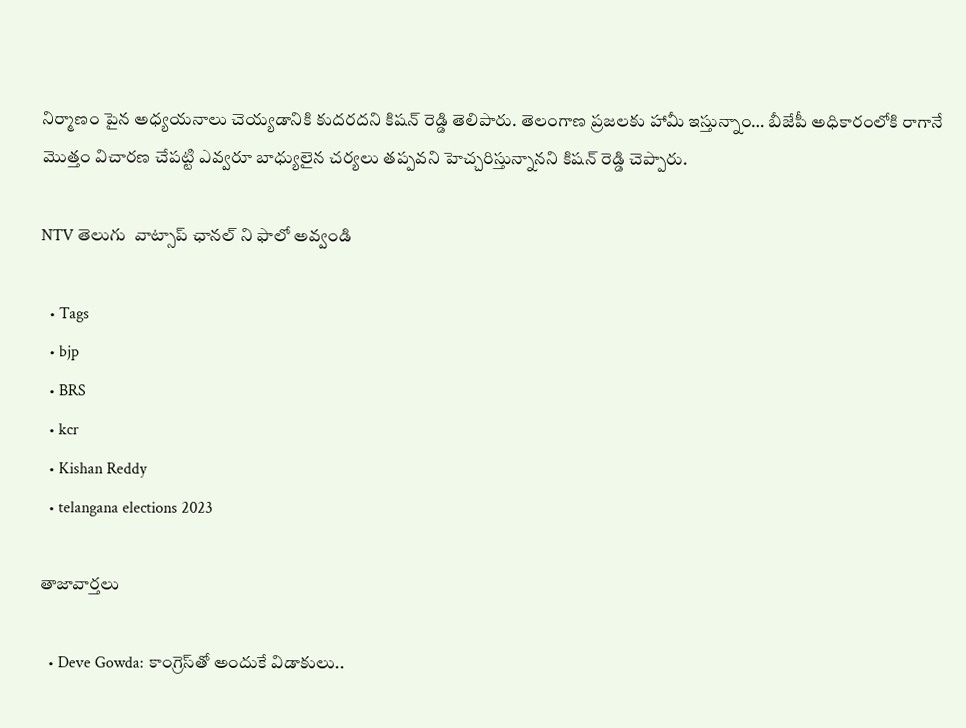నిర్మాణం పైన అధ్యయనాలు చెయ్యడానికి కుదరదని కిషన్ రెడ్డి తెలిపారు. తెలంగాణ ప్రజలకు హామీ ఇస్తున్నాం… బీజేపీ అధికారంలోకి రాగానే మొత్తం విచారణ చేపట్టి ఎవ్వరూ బాధ్యులైన చర్యలు తప్పవని హెచ్చరిస్తున్నానని కిషన్ రెడ్డి చెప్పారు.

NTV తెలుగు  వాట్సాప్ ఛానల్ ని ఫాలో అవ్వండి

  • Tags
  • bjp
  • BRS
  • kcr
  • Kishan Reddy
  • telangana elections 2023

తాజావార్తలు

  • Deve Gowda: కాంగ్రెస్‌తో అందుకే విడాకులు..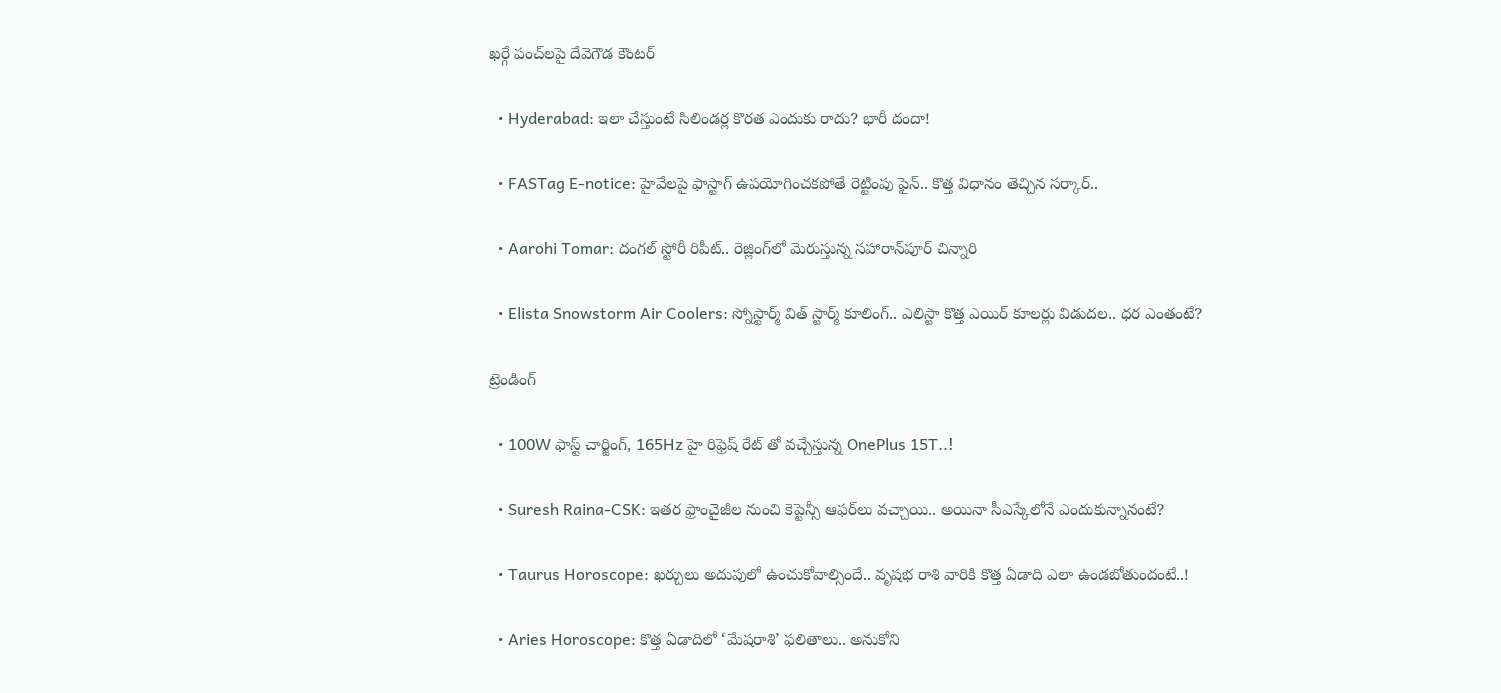ఖర్గే పంచ్‌లపై దేవెగౌడ కౌంటర్

  • Hyderabad: ఇలా చేస్తుంటే సిలిండర్ల కొరత ఎందుకు రాదు? భారీ దందా!

  • FASTag E-notice: హైవేలపై ఫాస్టాగ్‌ ఉపయోగించకపోతే రెట్టింపు ఫైన్.. కొత్త విధానం తెచ్చిన సర్కార్..

  • Aarohi Tomar: దంగల్ స్టోరీ రిపీట్.. రెజ్లింగ్‌లో మెరుస్తున్న సహారాన్‌పూర్ చిన్నారి

  • Elista Snowstorm Air Coolers: స్నోస్టార్మ్ విత్ స్టార్మ్ కూలింగ్.. ఎలిస్టా కొత్త ఎయిర్ కూలర్లు విడుదల.. ధర ఎంతంటే?

ట్రెండింగ్‌

  • 100W ఫాస్ట్ చార్జింగ్, 165Hz హై రిఫ్రెష్ రేట్ తో వచ్చేస్తున్న OnePlus 15T..!

  • Suresh Raina-CSK: ఇతర ఫ్రాంచైజీల నుంచి కెప్టెన్సీ ఆఫర్‌లు వచ్చాయి.. అయినా సీఎస్కేలోనే ఎందుకున్నానంటే?

  • Taurus Horoscope: ఖర్చులు అదుపులో ఉంచుకోవాల్సిందే.. వృషభ రాశి వారికి కొత్త ఏడాది ఎలా ఉండబోతుందంటే..!

  • Aries Horoscope: కొత్త ఏడాదిలో ‘మేషరాశి’ ఫలితాలు.. అనుకోని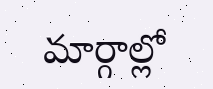మార్గాల్లో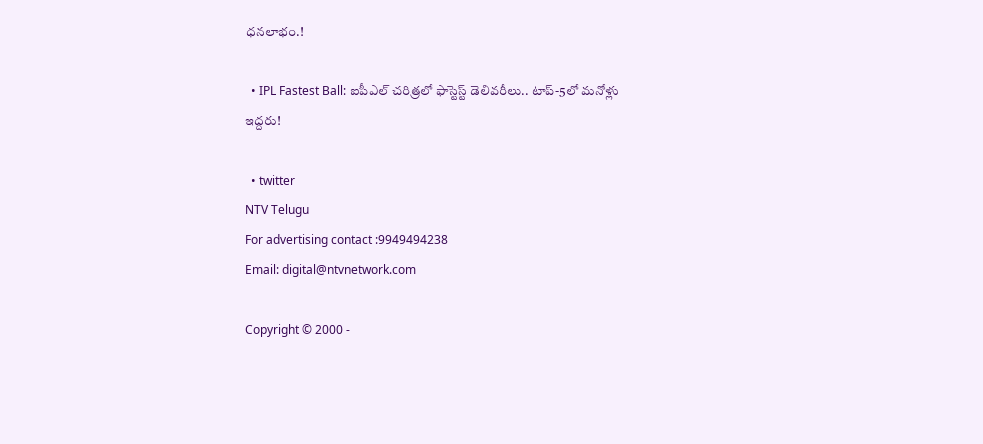ధనలాభం.!

  • IPL Fastest Ball: ఐపీఎల్ చరిత్రలో ఫాస్టెస్ట్ డెలివరీలు.. టాప్-5లో మనోళ్లు ఇద్దరు!

  • twitter
NTV Telugu
For advertising contact :9949494238
Email: digital@ntvnetwork.com

Copyright © 2000 -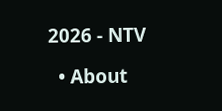2026 - NTV

  • About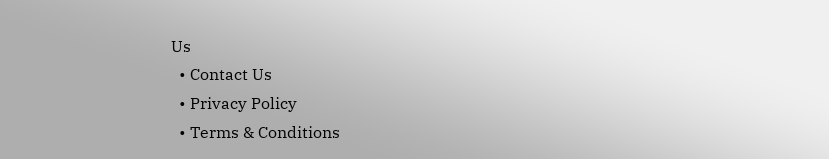Us
  • Contact Us
  • Privacy Policy
  • Terms & Conditions